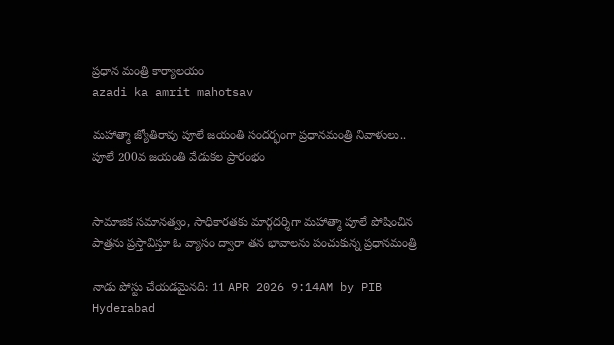ప్రధాన మంత్రి కార్యాలయం
azadi ka amrit mahotsav

మహాత్మా జ్యోతిరావు పూలే జయంతి సందర్భంగా ప్రధానమంత్రి నివాళులు.. పూలే 200వ జయంతి వేడుకల ప్రారంభం


సామాజిక సమానత్వం, సాధికారతకు మార్గదర్శిగా మహాత్మా పూలే పోషించిన పాత్రను ప్రస్తావిస్తూ ఓ వ్యాసం ద్వారా తన భావాలను పంచుకున్న ప్రధానమంత్రి

నాడు పోస్టు చేయడమైనది: 11 APR 2026 9:14AM by PIB Hyderabad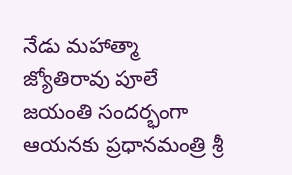నేడు మహాత్మా జ్యోతిరావు పూలే జయంతి సందర్భంగా ఆయనకు ప్రధానమంత్రి శ్రీ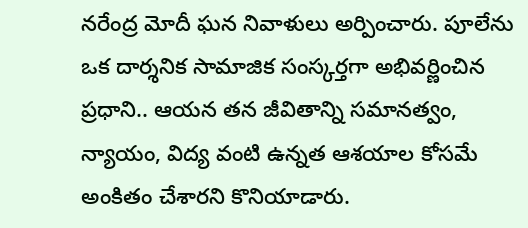నరేంద్ర మోదీ ఘన నివాళులు అర్పించారు. పూలేను ఒక దార్శనిక సామాజిక సంస్కర్తగా అభివర్ణించిన ప్రధాని.. ఆయన తన జీవితాన్ని సమానత్వం, న్యాయం, విద్య వంటి ఉన్నత ఆశయాల కోసమే అంకితం చేశారని కొనియాడారు.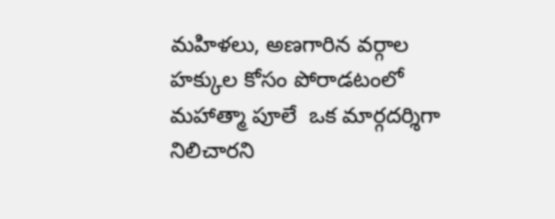మహిళలు, అణగారిన వర్గాల హక్కుల కోసం పోరాడటంలో మహాత్మా పూలే  ఒక మార్గదర్శిగా నిలిచారని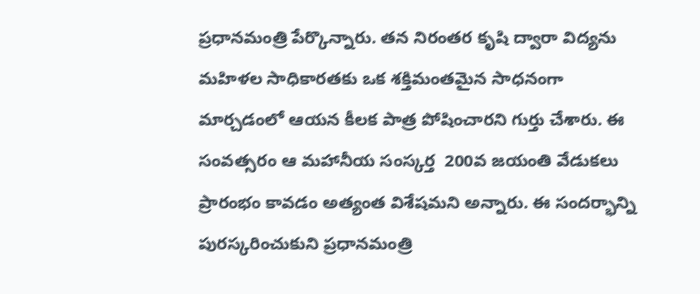ప్రధానమంత్రి పేర్కొన్నారు. తన నిరంతర కృషి ద్వారా విద్యను మహిళల సాధికారతకు ఒక శక్తిమంతమైన సాధనంగా మార్చడంలో ఆయన కీలక పాత్ర పోషించారని గుర్తు చేశారు. ఈ సంవత్సరం ఆ మహానీయ సంస్కర్త  200వ జయంతి వేడుకలు ప్రారంభం కావడం అత్యంత విశేషమని అన్నారు. ఈ సందర్భాన్ని పురస్కరించుకుని ప్రధానమంత్రి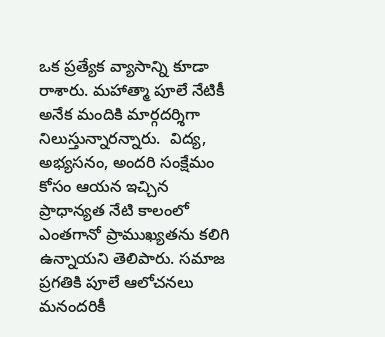ఒక ప్రత్యేక వ్యాసాన్ని కూడా రాశారు. మహాత్మా పూలే నేటికీ అనేక మందికి మార్గదర్శిగా నిలుస్తున్నారన్నారు.  విద్య, అభ్యసనం, అందరి సంక్షేమం కోసం ఆయన ఇచ్చిన ప్రాధాన్యత నేటి కాలంలో ఎంతగానో ప్రాముఖ్యతను కలిగి ఉన్నాయని తెలిపారు. సమాజ ప్రగతికి పూలే ఆలోచనలు మనందరికీ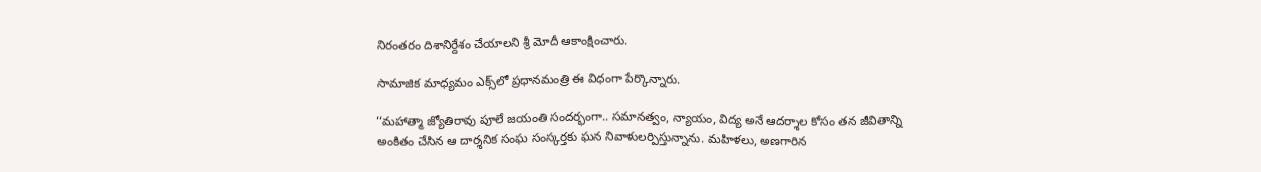నిరంతరం దిశానిర్దేశం చేయాలని శ్రీ మోదీ ఆకాంక్షించారు.

సామాజిక మాధ్యమం ఎక్స్‌లో ప్రధానమంత్రి ఈ విధంగా పేర్కొన్నారు.

‘‘మహాత్మా జ్యోతిరావు పూలే జయంతి సందర్భంగా.. సమానత్వం, న్యాయం, విద్య అనే ఆదర్శాల కోసం తన జీవితాన్ని అంకితం చేసిన ఆ దార్శనిక సంఘ సంస్కర్తకు ఘన నివాళులర్పిస్తున్నాను. మహిళలు, అణగారిన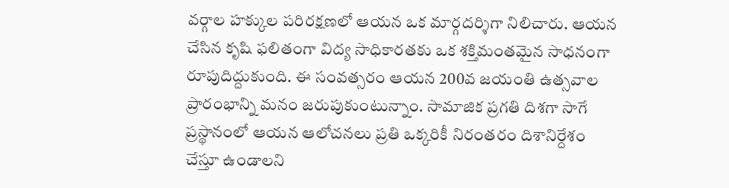వర్గాల హక్కుల పరిరక్షణలో ఆయన ఒక మార్గదర్శిగా నిలిచారు. ఆయన చేసిన కృషి ఫలితంగా విద్య సాధికారతకు ఒక శక్తిమంతమైన సాధనంగా రూపుదిద్దుకుంది. ఈ సంవత్సరం ఆయన 200వ జయంతి ఉత్సవాల ప్రారంభాన్ని మనం జరుపుకుంటున్నాం. సామాజిక ప్రగతి దిశగా సాగే ప్రస్థానంలో ఆయన ఆలోచనలు ప్రతి ఒక్కరికీ నిరంతరం దిశానిర్దేశం చేస్తూ ఉండాలని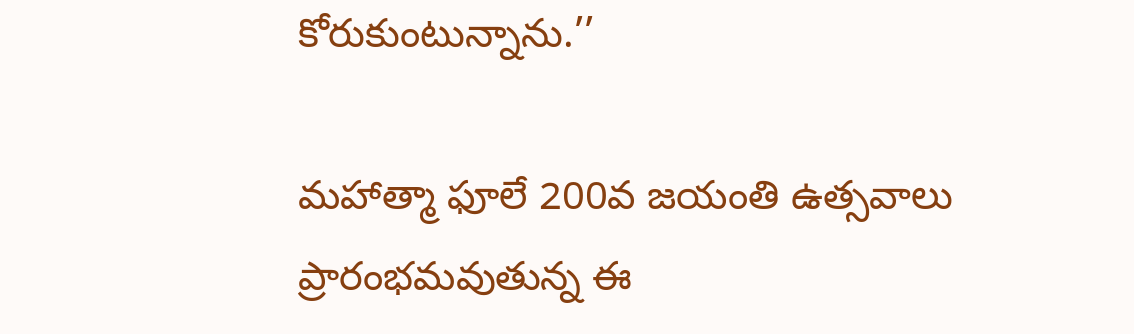కోరుకుంటున్నాను.’’

మహాత్మా ఫూలే 200వ జయంతి ఉత్సవాలు ప్రారంభమవుతున్న ఈ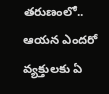తరుణంలో.. ఆయన ఎందరో వ్యక్తులకు ఏ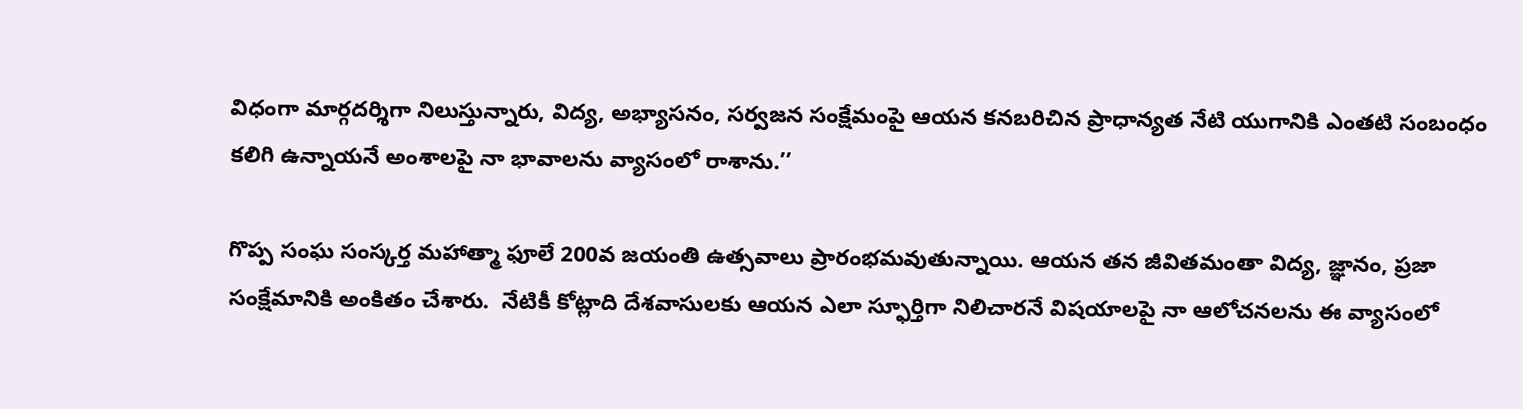విధంగా మార్గదర్శిగా నిలుస్తున్నారు, విద్య, అభ్యాసనం, సర్వజన సంక్షేమంపై ఆయన కనబరిచిన ప్రాధాన్యత నేటి యుగానికి ఎంతటి సంబంధం కలిగి ఉన్నాయనే అంశాలపై నా భావాలను వ్యాసంలో రాశాను.’’

గొప్ప సంఘ సంస్కర్త మహాత్మా ఫూలే 200వ జయంతి ఉత్సవాలు ప్రారంభమవుతున్నాయి. ఆయన తన జీవితమంతా విద్య, జ్ఞానం, ప్రజా సంక్షేమానికి అంకితం చేశారు.  నేటికీ కోట్లాది దేశవాసులకు ఆయన ఎలా స్ఫూర్తిగా నిలిచారనే విషయాలపై నా ఆలోచనలను ఈ వ్యాసంలో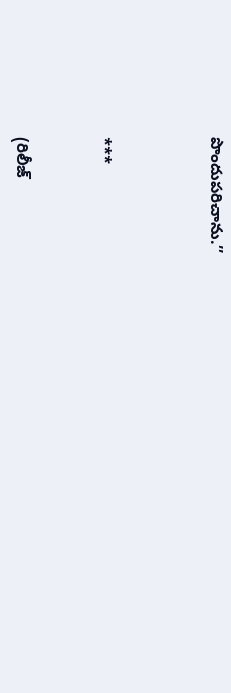పొందుపరిచాను.’’



***


(రిలీజ్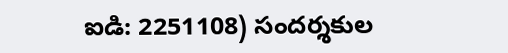ఐడి: 2251108) సందర్శకుల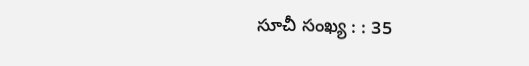సూచీ సంఖ్య : : 35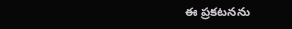ఈ ప్రకటనను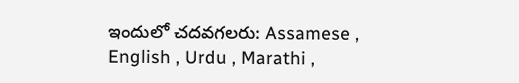ఇందులో చదవగలరు: Assamese , English , Urdu , Marathi ,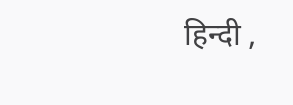हिन्दी ,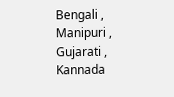Bengali , Manipuri , Gujarati , Kannada